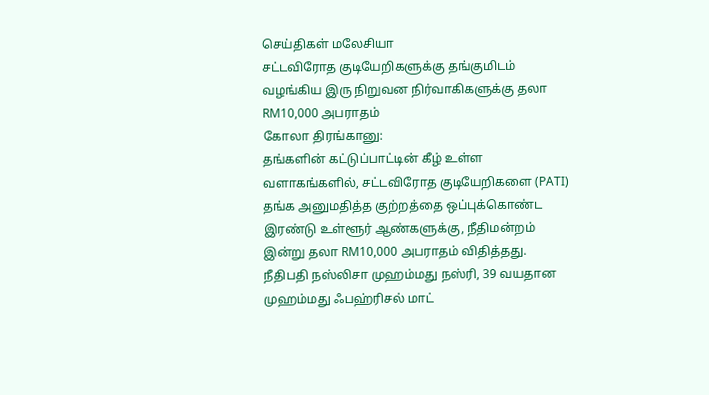செய்திகள் மலேசியா
சட்டவிரோத குடியேறிகளுக்கு தங்குமிடம் வழங்கிய இரு நிறுவன நிர்வாகிகளுக்கு தலா RM10,000 அபராதம்
கோலா திரங்கானு:
தங்களின் கட்டுப்பாட்டின் கீழ் உள்ள வளாகங்களில், சட்டவிரோத குடியேறிகளை (PATI) தங்க அனுமதித்த குற்றத்தை ஒப்புக்கொண்ட இரண்டு உள்ளூர் ஆண்களுக்கு, நீதிமன்றம் இன்று தலா RM10,000 அபராதம் விதித்தது.
நீதிபதி நஸ்லிசா முஹம்மது நஸ்ரி, 39 வயதான முஹம்மது ஃபஹ்ரிசல் மாட்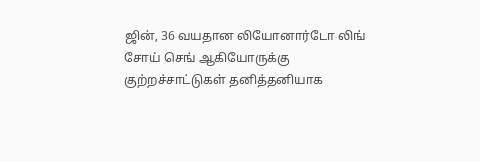ஜின், 36 வயதான லியோனார்டோ லிங் சோய் செங் ஆகியோருக்கு குற்றச்சாட்டுகள் தனித்தனியாக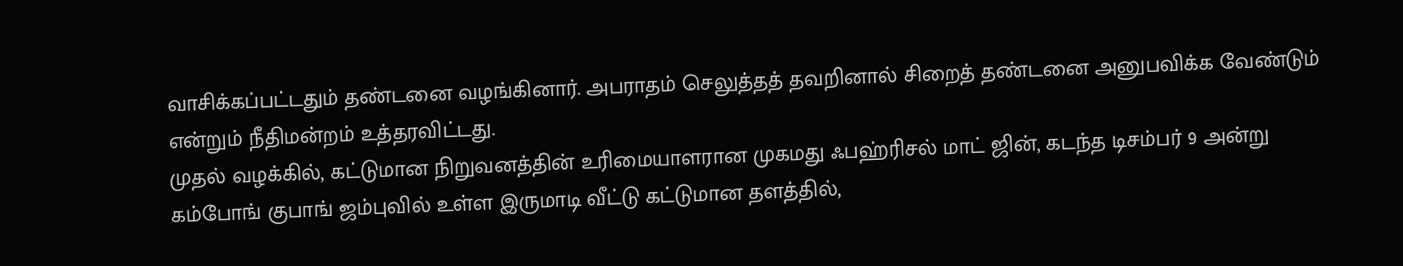வாசிக்கப்பட்டதும் தண்டனை வழங்கினார். அபராதம் செலுத்தத் தவறினால் சிறைத் தண்டனை அனுபவிக்க வேண்டும் என்றும் நீதிமன்றம் உத்தரவிட்டது.
முதல் வழக்கில், கட்டுமான நிறுவனத்தின் உரிமையாளரான முகமது ஃபஹ்ரிசல் மாட் ஜின், கடந்த டிசம்பர் 9 அன்று கம்போங் குபாங் ஜம்புவில் உள்ள இருமாடி வீட்டு கட்டுமான தளத்தில்,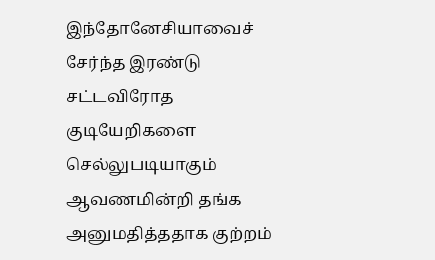இந்தோனேசியாவைச் சேர்ந்த இரண்டு சட்டவிரோத குடியேறிகளை செல்லுபடியாகும் ஆவணமின்றி தங்க அனுமதித்ததாக குற்றம்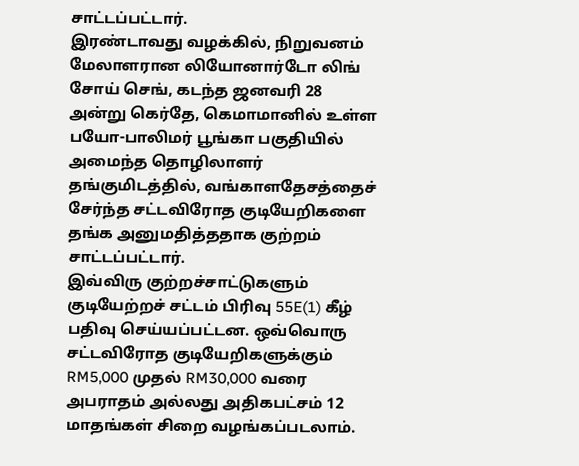சாட்டப்பட்டார்.
இரண்டாவது வழக்கில், நிறுவனம் மேலாளரான லியோனார்டோ லிங் சோய் செங், கடந்த ஜனவரி 28 அன்று கெர்தே, கெமாமானில் உள்ள பயோ-பாலிமர் பூங்கா பகுதியில் அமைந்த தொழிலாளர் தங்குமிடத்தில், வங்காளதேசத்தைச் சேர்ந்த சட்டவிரோத குடியேறிகளை தங்க அனுமதித்ததாக குற்றம் சாட்டப்பட்டார்.
இவ்விரு குற்றச்சாட்டுகளும் குடியேற்றச் சட்டம் பிரிவு 55E(1) கீழ் பதிவு செய்யப்பட்டன. ஒவ்வொரு சட்டவிரோத குடியேறிகளுக்கும் RM5,000 முதல் RM30,000 வரை அபராதம் அல்லது அதிகபட்சம் 12 மாதங்கள் சிறை வழங்கப்படலாம்.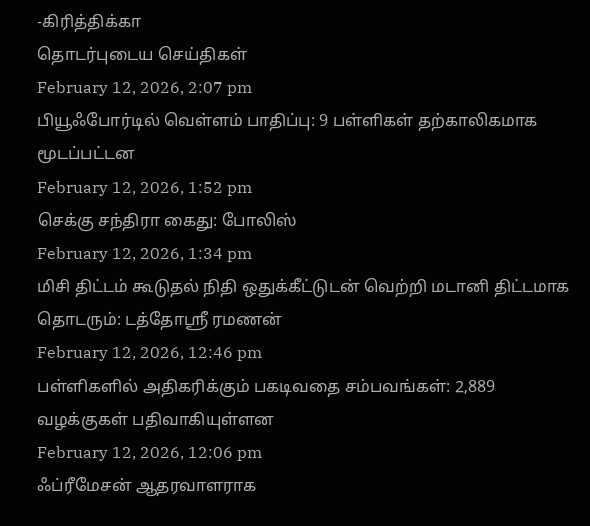-கிரித்திக்கா
தொடர்புடைய செய்திகள்
February 12, 2026, 2:07 pm
பியூஃபோர்டில் வெள்ளம் பாதிப்பு: 9 பள்ளிகள் தற்காலிகமாக மூடப்பட்டன
February 12, 2026, 1:52 pm
செக்கு சந்திரா கைது: போலிஸ்
February 12, 2026, 1:34 pm
மிசி திட்டம் கூடுதல் நிதி ஒதுக்கீட்டுடன் வெற்றி மடானி திட்டமாக தொடரும்: டத்தோஸ்ரீ ரமணன்
February 12, 2026, 12:46 pm
பள்ளிகளில் அதிகரிக்கும் பகடிவதை சம்பவங்கள்: 2,889 வழக்குகள் பதிவாகியுள்ளன
February 12, 2026, 12:06 pm
ஃப்ரீமேசன் ஆதரவாளராக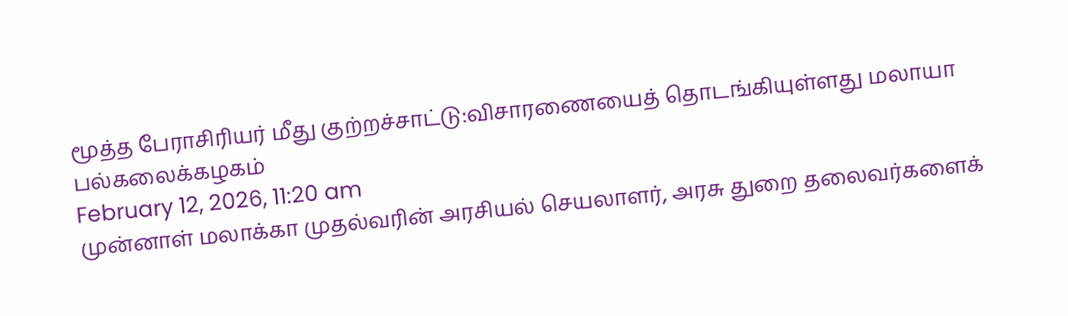மூத்த பேராசிரியர் மீது குற்றச்சாட்டு:விசாரணையைத் தொடங்கியுள்ளது மலாயா பல்கலைக்கழகம்
February 12, 2026, 11:20 am
முன்னாள் மலாக்கா முதல்வரின் அரசியல் செயலாளர், அரசு துறை தலைவர்களைக்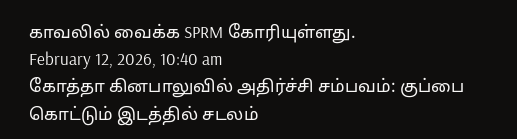காவலில் வைக்க SPRM கோரியுள்ளது.
February 12, 2026, 10:40 am
கோத்தா கினபாலுவில் அதிர்ச்சி சம்பவம்: குப்பை கொட்டும் இடத்தில் சடலம்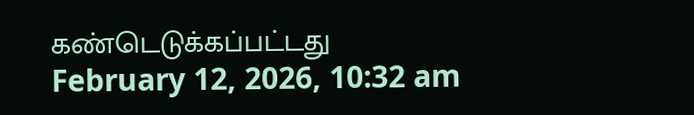கண்டெடுக்கப்பட்டது
February 12, 2026, 10:32 am